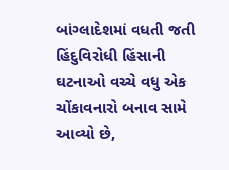બાંગ્લાદેશમાં વધતી જતી હિંદુવિરોધી હિંસાની ઘટનાઓ વચ્ચે વધુ એક ચોંકાવનારો બનાવ સામે આવ્યો છે,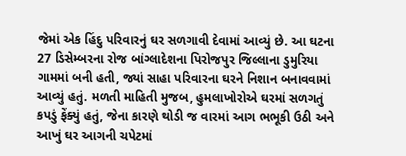જેમાં એક હિંદુ પરિવારનું ઘર સળગાવી દેવામાં આવ્યું છે. આ ઘટના 27 ડિસેમ્બરના રોજ બાંગ્લાદેશના પિરોજપુર જિલ્લાના ડુમુરિયા ગામમાં બની હતી, જ્યાં સાહા પરિવારના ઘરને નિશાન બનાવવામાં આવ્યું હતું. મળતી માહિતી મુજબ, હુમલાખોરોએ ઘરમાં સળગતું કપડું ફેંક્યું હતું, જેના કારણે થોડી જ વારમાં આગ ભભૂકી ઉઠી અને આખું ઘર આગની ચપેટમાં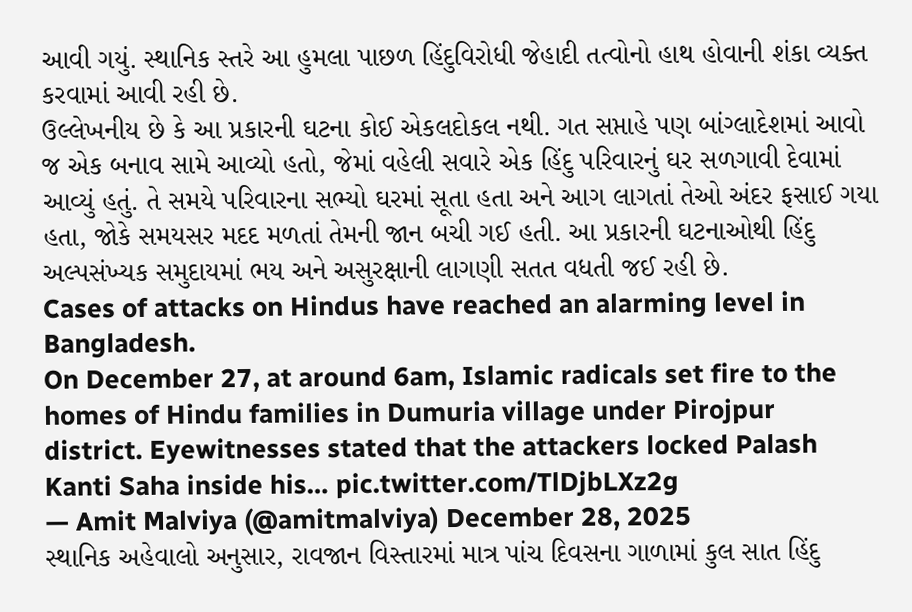આવી ગયું. સ્થાનિક સ્તરે આ હુમલા પાછળ હિંદુવિરોધી જેહાદી તત્વોનો હાથ હોવાની શંકા વ્યક્ત કરવામાં આવી રહી છે.
ઉલ્લેખનીય છે કે આ પ્રકારની ઘટના કોઈ એકલદોકલ નથી. ગત સપ્તાહે પણ બાંગ્લાદેશમાં આવો જ એક બનાવ સામે આવ્યો હતો, જેમાં વહેલી સવારે એક હિંદુ પરિવારનું ઘર સળગાવી દેવામાં આવ્યું હતું. તે સમયે પરિવારના સભ્યો ઘરમાં સૂતા હતા અને આગ લાગતાં તેઓ અંદર ફસાઈ ગયા હતા, જોકે સમયસર મદદ મળતાં તેમની જાન બચી ગઈ હતી. આ પ્રકારની ઘટનાઓથી હિંદુ અલ્પસંખ્યક સમુદાયમાં ભય અને અસુરક્ષાની લાગણી સતત વધતી જઈ રહી છે.
Cases of attacks on Hindus have reached an alarming level in Bangladesh.
On December 27, at around 6am, Islamic radicals set fire to the homes of Hindu families in Dumuria village under Pirojpur district. Eyewitnesses stated that the attackers locked Palash Kanti Saha inside his… pic.twitter.com/TlDjbLXz2g
— Amit Malviya (@amitmalviya) December 28, 2025
સ્થાનિક અહેવાલો અનુસાર, રાવજાન વિસ્તારમાં માત્ર પાંચ દિવસના ગાળામાં કુલ સાત હિંદુ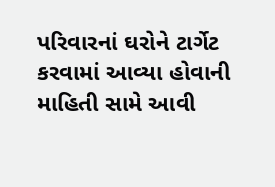પરિવારનાં ઘરોને ટાર્ગેટ કરવામાં આવ્યા હોવાની માહિતી સામે આવી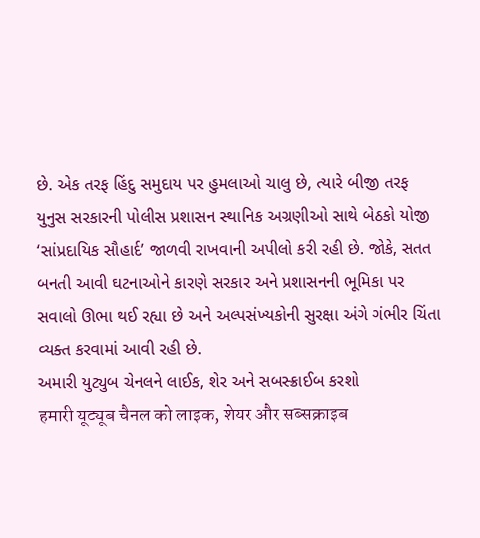છે. એક તરફ હિંદુ સમુદાય પર હુમલાઓ ચાલુ છે, ત્યારે બીજી તરફ યુનુસ સરકારની પોલીસ પ્રશાસન સ્થાનિક અગ્રણીઓ સાથે બેઠકો યોજી ‘સાંપ્રદાયિક સૌહાર્દ’ જાળવી રાખવાની અપીલો કરી રહી છે. જોકે, સતત બનતી આવી ઘટનાઓને કારણે સરકાર અને પ્રશાસનની ભૂમિકા પર સવાલો ઊભા થઈ રહ્યા છે અને અલ્પસંખ્યકોની સુરક્ષા અંગે ગંભીર ચિંતા વ્યક્ત કરવામાં આવી રહી છે.
અમારી યુટ્યુબ ચેનલને લાઈક, શેર અને સબસ્ક્રાઈબ કરશો
हमारी यूट्यूब चैनल को लाइक, शेयर और सब्सक्राइब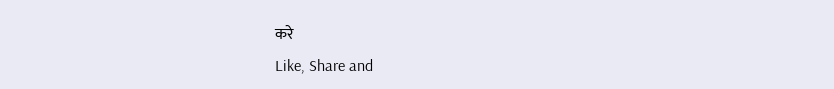करे
Like, Share and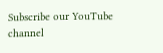Subscribe our YouTube channel